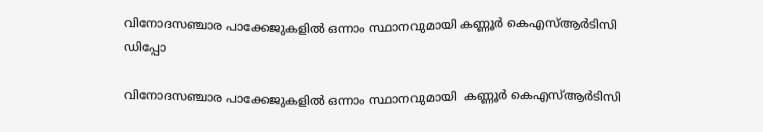വിനോദസഞ്ചാര പാക്കേജുകളില്‍ ഒന്നാം സ്ഥാനവുമായി കണ്ണൂര്‍ കെഎസ്‌ആര്‍ടിസി ഡിപ്പോ

വിനോദസഞ്ചാര പാക്കേജുകളില്‍ ഒന്നാം സ്ഥാനവുമായി  കണ്ണൂര്‍ കെഎസ്‌ആര്‍ടിസി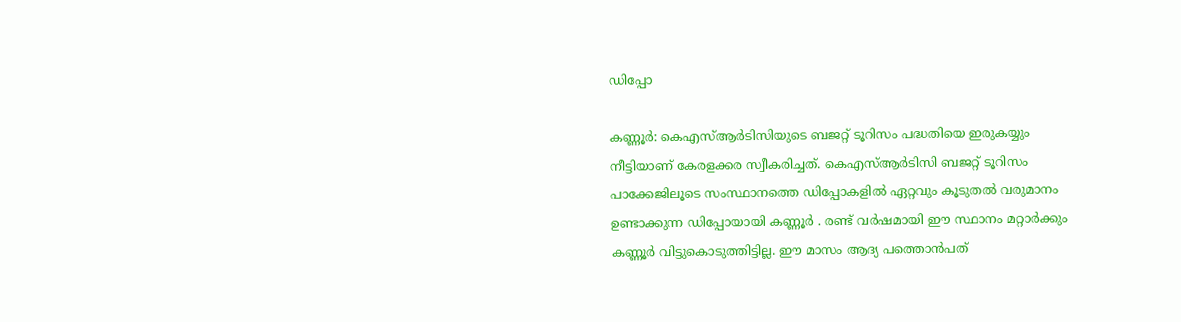ഡിപ്പോ

കണ്ണൂർ: കെഎസ്‌ആര്‍ടിസിയുടെ ബജറ്റ് ടൂറിസം പദ്ധതിയെ ഇരുകയ്യും നീട്ടിയാണ് കേരളക്കര സ്വീകരിച്ചത്. കെഎസ്‌ആര്‍ടിസി ബജറ്റ് ടൂറിസം പാക്കേജിലൂടെ സംസ്ഥാനത്തെ ഡിപ്പോകളില്‍ ഏറ്റവും കൂടുതല്‍ വരുമാനം ഉണ്ടാക്കുന്ന ഡിപ്പോയായി കണ്ണൂര്‍ . രണ്ട് വര്‍ഷമായി ഈ സ്ഥാനം മറ്റാര്‍ക്കും കണ്ണൂര്‍ വിട്ടുകൊടുത്തിട്ടില്ല. ഈ മാസം ആദ്യ പത്തൊന്‍പത്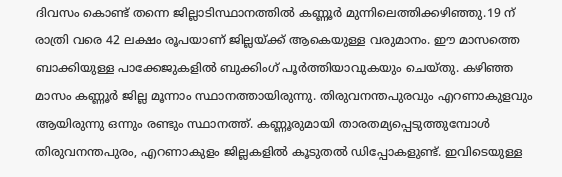ദിവസം കൊണ്ട് തന്നെ ജില്ലാടിസ്ഥാനത്തില്‍ കണ്ണൂര്‍ മുന്നിലെത്തിക്കഴിഞ്ഞു.19 ന് രാത്രി വരെ 42 ലക്ഷം രൂപയാണ് ജില്ലയ്ക്ക് ആകെയുള്ള വരുമാനം. ഈ മാസത്തെ ബാക്കിയുള്ള പാക്കേജുകളിൽ ബുക്കിംഗ് പൂർത്തിയാവുകയും ചെയ്‌തു. കഴിഞ്ഞ മാസം കണ്ണൂർ ജില്ല മൂന്നാം സ്ഥാനത്തായിരുന്നു. തിരുവനന്തപുരവും എറണാകുളവും ആയിരുന്നു ഒന്നും രണ്ടും സ്ഥാനത്ത്. കണ്ണൂരുമായി താരതമ്യപ്പെടുത്തുമ്പോൾ തിരുവനന്തപുരം, എറണാകുളം ജില്ലകളിൽ കൂടുതൽ ഡിപ്പോകളുണ്ട്. ഇവിടെയുള്ള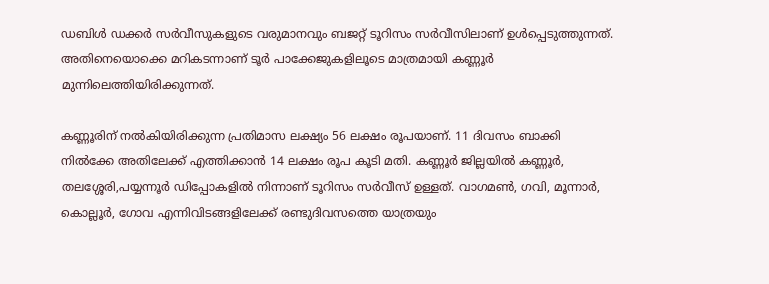ഡബിൾ ഡക്കർ സർവീസുകളുടെ വരുമാനവും ബജറ്റ് ടൂറിസം സർവീസിലാണ് ഉൾപ്പെടുത്തുന്നത്. അതിനെയൊക്കെ മറികടന്നാണ് ടൂർ പാക്കേജുകളിലൂടെ മാത്രമായി കണ്ണൂർ മുന്നിലെത്തിയിരിക്കുന്നത്.

കണ്ണൂരിന് നൽകിയിരിക്കുന്ന പ്രതിമാസ ലക്ഷ്യം 56 ലക്ഷം രൂപയാണ്. 11 ദിവസം ബാക്കി നിൽക്കേ അതിലേക്ക് എത്തിക്കാൻ 14 ലക്ഷം രൂപ കൂടി മതി. കണ്ണൂർ ജില്ലയിൽ കണ്ണൂർ, തലശ്ശേരി,പയ്യന്നൂർ ഡിപ്പോകളിൽ നിന്നാണ് ടൂറിസം സർവീസ് ഉള്ളത്. വാഗമൺ, ഗവി, മൂന്നാർ, കൊല്ലൂർ, ഗോവ എന്നിവിടങ്ങളിലേക്ക് രണ്ടുദിവസത്തെ യാത്രയും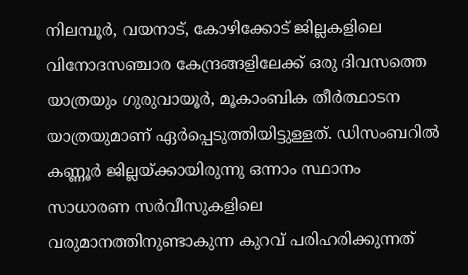നിലമ്പൂർ, വയനാട്, കോഴിക്കോട് ജില്ലകളിലെ വിനോദസഞ്ചാര കേന്ദ്രങ്ങളിലേക്ക് ഒരു ദിവസത്തെ യാത്രയും ഗുരുവായൂർ, മൂകാംബിക തീർത്ഥാടന യാത്രയുമാണ് ഏർപ്പെടുത്തിയിട്ടുള്ളത്. ഡിസംബറിൽ കണ്ണൂർ ജില്ലയ്ക്കായിരുന്നു ഒന്നാം സ്ഥാനം സാധാരണ സർവീസുകളിലെ വരുമാനത്തിനുണ്ടാകുന്ന കുറവ് പരിഹരിക്കുന്നത്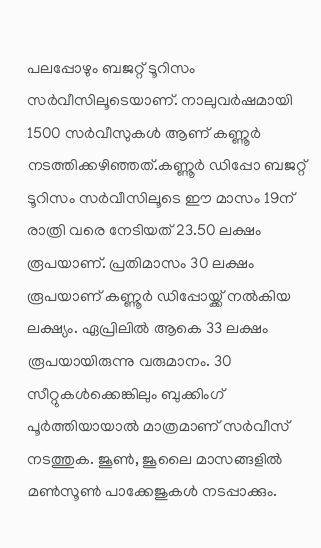പലപ്പോഴും ബജറ്റ് ടൂറിസം സർവീസിലൂടെയാണ്. നാലുവർഷമായി 1500 സർവീസുകൾ ആണ് കണ്ണൂർ നടത്തിക്കഴിഞ്ഞത്.കണ്ണൂർ ഡിപ്പോ ബജറ്റ് ടൂറിസം സർവീസിലൂടെ ഈ മാസം 19ന് രാത്രി വരെ നേടിയത് 23.50 ലക്ഷം രൂപയാണ്. പ്രതിമാസം 30 ലക്ഷം രൂപയാണ് കണ്ണൂർ ഡിപ്പോയ്ക്ക് നൽകിയ ലക്ഷ്യം. ഏപ്രിലിൽ ആകെ 33 ലക്ഷം രൂപയായിരുന്നു വരുമാനം. 30 സീറ്റുകൾക്കെങ്കിലും ബുക്കിംഗ് പൂർത്തിയായാൽ മാത്രമാണ് സർവീസ് നടത്തുക. ജൂൺ, ജൂലൈ മാസങ്ങളിൽ മൺസൂൺ പാക്കേജുകൾ നടപ്പാക്കും.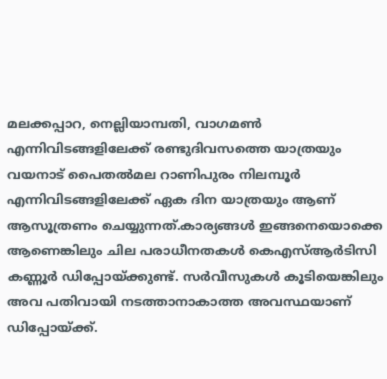മലക്കപ്പാറ, നെല്ലിയാമ്പതി, വാഗമൺ എന്നിവിടങ്ങളിലേക്ക് രണ്ടുദിവസത്തെ യാത്രയും വയനാട് പൈതൽമല റാണിപുരം നിലമ്പൂർ എന്നിവിടങ്ങളിലേക്ക് ഏക ദിന യാത്രയും ആണ് ആസൂത്രണം ചെയ്യുന്നത്.കാര്യങ്ങള്‍ ഇങ്ങനെയൊക്കെ ആണെങ്കിലും ചില പരാധീനതകള്‍ കെഎസ്‌ആര്‍ടിസി കണ്ണൂര്‍ ഡിപ്പോയ്ക്കുണ്ട്. സർവീസുകൾ കൂടിയെങ്കിലും അവ പതിവായി നടത്താനാകാത്ത അവസ്ഥയാണ് ഡിപ്പോയ്ക്ക്.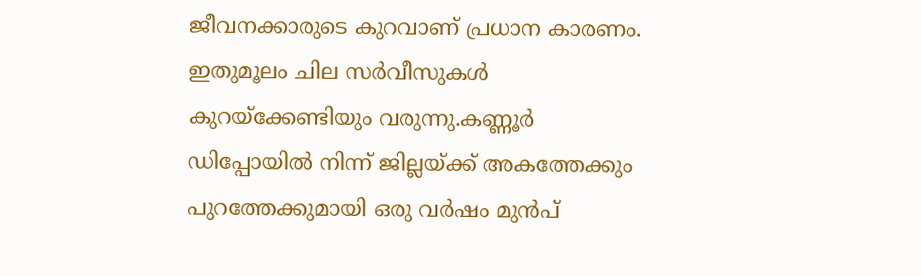ജീവനക്കാരുടെ കുറവാണ് പ്രധാന കാരണം. ഇതുമൂലം ചില സർവീസുകൾ കുറയ്‌ക്കേണ്ടിയും വരുന്നു.കണ്ണൂർ ഡിപ്പോയിൽ നിന്ന് ജില്ലയ്ക്ക് അകത്തേക്കും പുറത്തേക്കുമായി ഒരു വർഷം മുൻപ്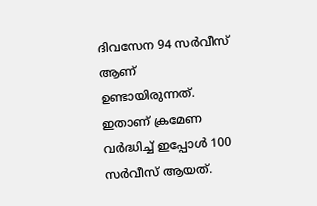ദിവസേന 94 സർവീസ് ആണ് ഉണ്ടായിരുന്നത്. ഇതാണ് ക്രമേണ വർദ്ധിച്ച് ഇപ്പോൾ 100 സർവീസ് ആയത്.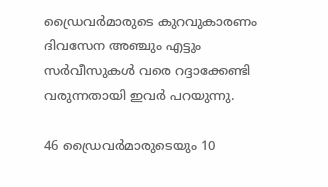ഡ്രൈവർമാരുടെ കുറവുകാരണം ദിവസേന അഞ്ചും എട്ടും സർവീസുകൾ വരെ റദ്ദാക്കേണ്ടി വരുന്നതായി ഇവർ പറയുന്നു.

46 ഡ്രൈവർമാരുടെയും 10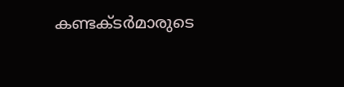കണ്ടക്‌ടര്‍മാരുടെ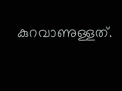കുറവാണുള്ളത്.